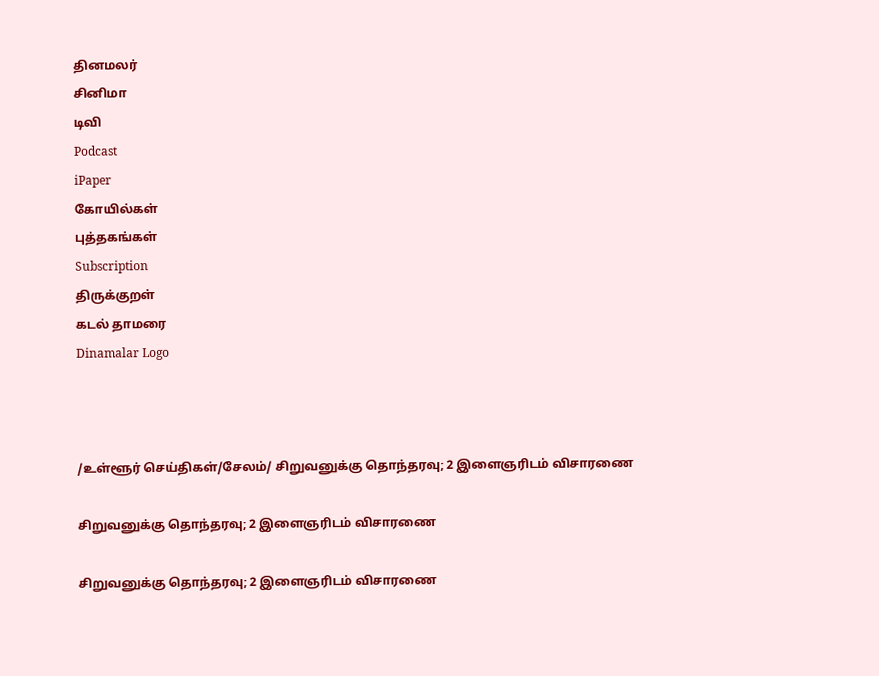தினமலர்
சினிமா
டிவி
Podcast
iPaper
கோயில்கள்
புத்தகங்கள்
Subscription
திருக்குறள்
கடல் தாமரை
Dinamalar Logo



/உள்ளூர் செய்திகள்/சேலம்/ சிறுவனுக்கு தொந்தரவு; 2 இளைஞரிடம் விசாரணை

சிறுவனுக்கு தொந்தரவு; 2 இளைஞரிடம் விசாரணை

சிறுவனுக்கு தொந்தரவு; 2 இளைஞரிடம் விசாரணை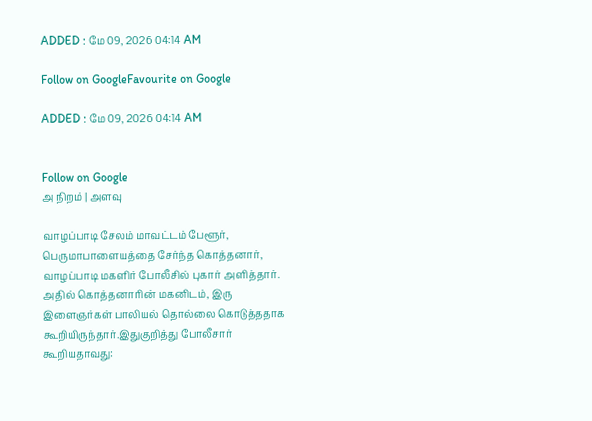ADDED : மே 09, 2026 04:14 AM

Follow on GoogleFavourite on Google

ADDED : மே 09, 2026 04:14 AM


Follow on Google
அ நிறம் | அளவு

வாழப்பாடி சேலம் மாவட்டம் பேளூர், பெருமாபாளையத்தை சேர்ந்த கொத்தனார், வாழப்பாடி மகளிர் போலீசில் புகார் அளித்தார். அதில் கொத்தனாரின் மகனிடம், இரு இளைஞர்கள் பாலியல் தொல்லை கொடுத்ததாக கூறியிருந்தார்.இதுகுறித்து போலீசார் கூறியதாவது: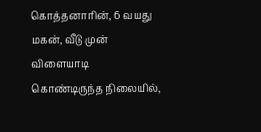கொத்தனாரின், 6 வயது மகன், வீடு முன் விளையாடி கொண்டிருந்த நிலையில்,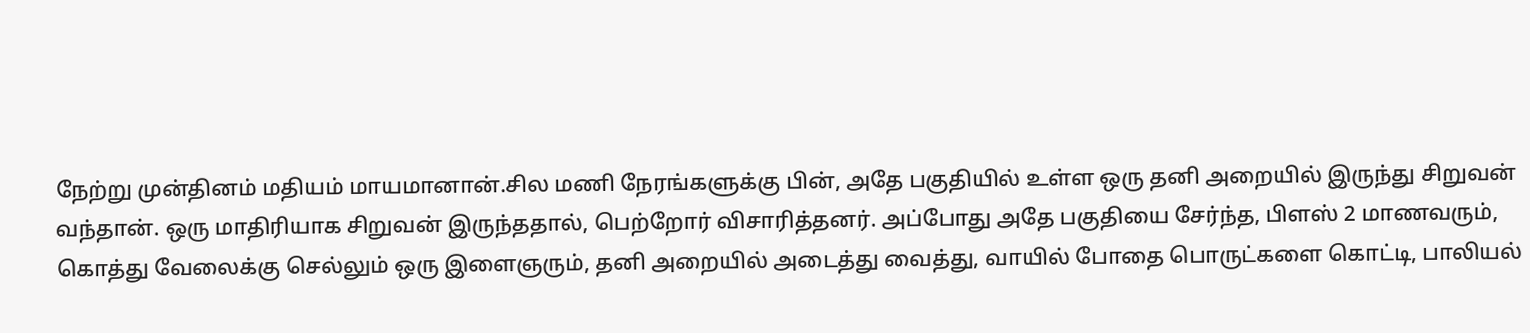நேற்று முன்தினம் மதியம் மாயமானான்.சில மணி நேரங்களுக்கு பின், அதே பகுதியில் உள்ள ஒரு தனி அறையில் இருந்து சிறுவன் வந்தான். ஒரு மாதிரியாக சிறுவன் இருந்ததால், பெற்றோர் விசாரித்தனர். அப்போது அதே பகுதியை சேர்ந்த, பிளஸ் 2 மாணவரும், கொத்து வேலைக்கு செல்லும் ஒரு இளைஞரும், தனி அறையில் அடைத்து வைத்து, வாயில் போதை பொருட்களை கொட்டி, பாலியல்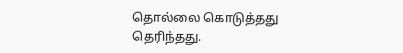தொல்லை கொடுத்தது தெரிந்தது.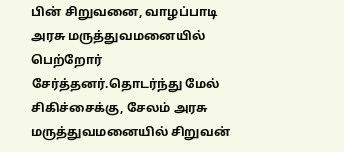பின் சிறுவனை, வாழப்பாடி அரசு மருத்துவமனையில் பெற்றோர் சேர்த்தனர்.தொடர்ந்து மேல் சிகிச்சைக்கு, சேலம் அரசு மருத்துவமனையில் சிறுவன்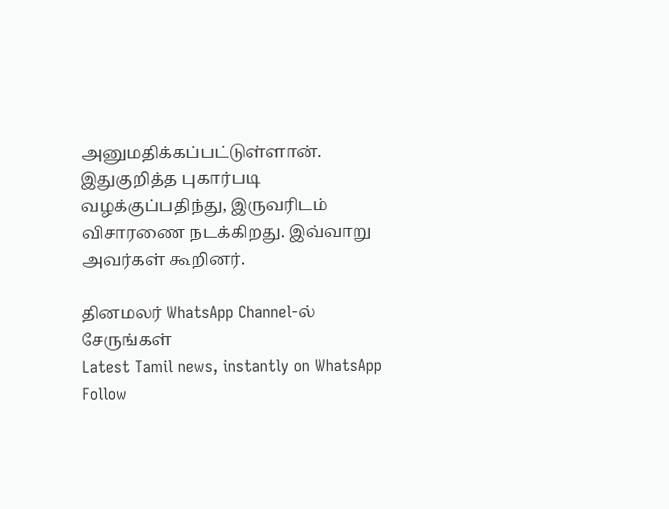அனுமதிக்கப்பட்டுள்ளான். இதுகுறித்த புகார்படி வழக்குப்பதிந்து, இருவரிடம் விசாரணை நடக்கிறது. இவ்வாறு அவர்கள் கூறினர்.

தினமலர் WhatsApp Channel-ல் சேருங்கள்
Latest Tamil news, instantly on WhatsApp
Follow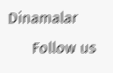Dinamalar
      Follow us